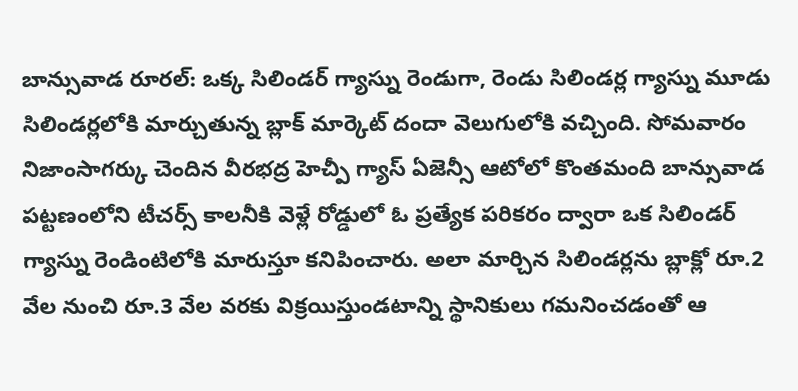బాన్సువాడ రూరల్: ఒక్క సిలిండర్ గ్యాస్ను రెండుగా, రెండు సిలిండర్ల గ్యాస్ను మూడు సిలిండర్లలోకి మార్చుతున్న బ్లాక్ మార్కెట్ దందా వెలుగులోకి వచ్చింది. సోమవారం నిజాంసాగర్కు చెందిన వీరభద్ర హెచ్పీ గ్యాస్ ఏజెన్సీ ఆటోలో కొంతమంది బాన్సువాడ పట్టణంలోని టీచర్స్ కాలనీకి వెళ్లే రోడ్డులో ఓ ప్రత్యేక పరికరం ద్వారా ఒక సిలిండర్ గ్యాస్ను రెండింటిలోకి మారుస్తూ కనిపించారు. అలా మార్చిన సిలిండర్లను బ్లాక్లో రూ.2 వేల నుంచి రూ.3 వేల వరకు విక్రయిస్తుండటాన్ని స్థానికులు గమనించడంతో ఆ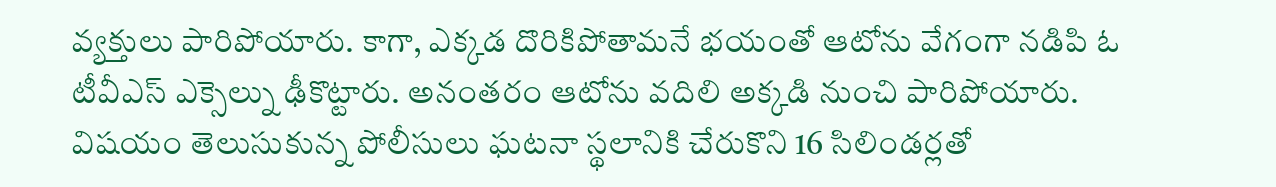వ్యక్తులు పారిపోయారు. కాగా, ఎక్కడ దొరికిపోతామనే భయంతో ఆటోను వేగంగా నడిపి ఓ టీవీఎస్ ఎక్సెల్ను ఢీకొట్టారు. అనంతరం ఆటోను వదిలి అక్కడి నుంచి పారిపోయారు. విషయం తెలుసుకున్న పోలీసులు ఘటనా స్థలానికి చేరుకొని 16 సిలిండర్లతో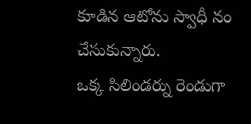కూడిన ఆటోను స్వాధీ నం చేసుకున్నారు.
ఒక్క సిలిండర్ను రెండుగా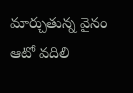మార్చుతున్న వైనం
ఆటో వదిలి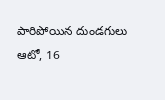పారిపోయిన దుండగులు
ఆటో, 16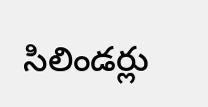సిలిండర్లు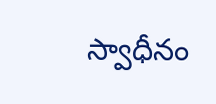స్వాధీనం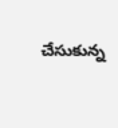చేసుకున్న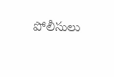పోలీసులు